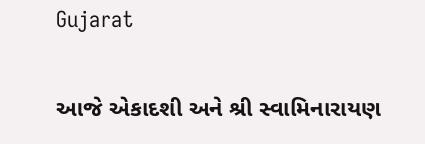Gujarat

આજે એકાદશી અને શ્રી સ્વામિનારાયણ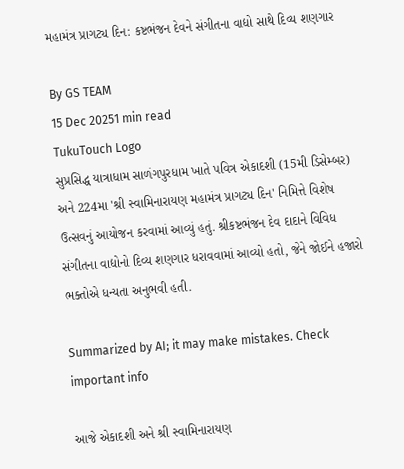મહામંત્ર પ્રાગટ્ય દિન: કષ્ટભંજન દેવને સંગીતના વાદ્યો સાથે દિવ્ય શણગાર

By GS TEAM
15 Dec 20251 min read
TukuTouch Logo
સુપ્રસિદ્ધ યાત્રાધામ સાળંગપુરધામ ખાતે પવિત્ર એકાદશી (15મી ડિસેમ્બર) અને 224મા 'શ્રી સ્વામિનારાયણ મહામંત્ર પ્રાગટ્ય દિન' નિમિત્તે વિશેષ ઉત્સવનું આયોજન કરવામાં આવ્યું હતું. શ્રીકષ્ટભંજન દેવ દાદાને વિવિધ સંગીતના વાદ્યોનો દિવ્ય શણગાર ધરાવવામાં આવ્યો હતો, જેને જોઈને હજારો ભક્તોએ ધન્યતા અનુભવી હતી.

Summarized by AI; it may make mistakes. Check important info

આજે એકાદશી અને શ્રી સ્વામિનારાયણ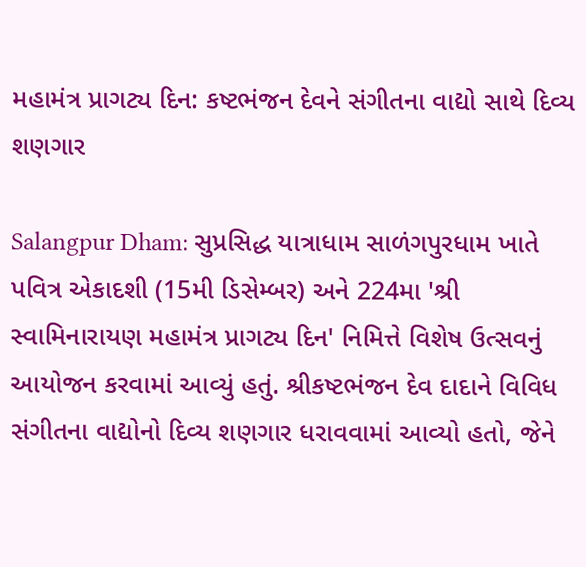મહામંત્ર પ્રાગટ્ય દિન: કષ્ટભંજન દેવને સંગીતના વાદ્યો સાથે દિવ્ય શણગાર

Salangpur Dham: સુપ્રસિદ્ધ યાત્રાધામ સાળંગપુરધામ ખાતે પવિત્ર એકાદશી (15મી ડિસેમ્બર) અને 224મા 'શ્રી સ્વામિનારાયણ મહામંત્ર પ્રાગટ્ય દિન' નિમિત્તે વિશેષ ઉત્સવનું આયોજન કરવામાં આવ્યું હતું. શ્રીકષ્ટભંજન દેવ દાદાને વિવિધ સંગીતના વાદ્યોનો દિવ્ય શણગાર ધરાવવામાં આવ્યો હતો, જેને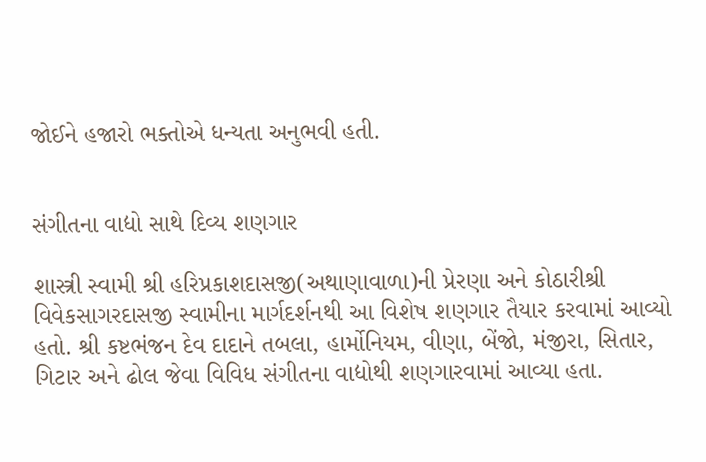જોઈને હજારો ભક્તોએ ધન્યતા અનુભવી હતી.


સંગીતના વાદ્યો સાથે દિવ્ય શણગાર

શાસ્ત્રી સ્વામી શ્રી હરિપ્રકાશદાસજી(અથાણાવાળા)ની પ્રેરણા અને કોઠારીશ્રી વિવેકસાગરદાસજી સ્વામીના માર્ગદર્શનથી આ વિશેષ શણગાર તૈયાર કરવામાં આવ્યો હતો. શ્રી કષ્ટભંજન દેવ દાદાને તબલા, હાર્મોનિયમ, વીણા, બેંજો, મંજીરા, સિતાર, ગિટાર અને ઢોલ જેવા વિવિધ સંગીતના વાદ્યોથી શણગારવામાં આવ્યા હતા.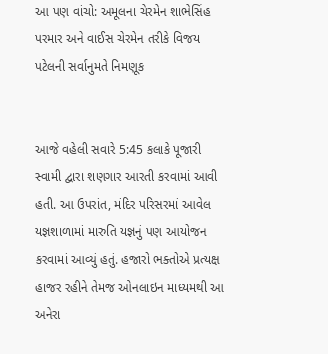આ પણ વાંચો: અમૂલના ચેરમેન શાભેસિંહ પરમાર અને વાઈસ ચેરમેન તરીકે વિજય પટેલની સર્વાનુમતે નિમણૂક


આજે વહેલી સવારે 5:45 કલાકે પૂજારી સ્વામી દ્વારા શણગાર આરતી કરવામાં આવી હતી. આ ઉપરાંત, મંદિર પરિસરમાં આવેલ યજ્ઞશાળામાં મારુતિ યજ્ઞનું પણ આયોજન કરવામાં આવ્યું હતું. હજારો ભક્તોએ પ્રત્યક્ષ હાજર રહીને તેમજ ઓનલાઇન માધ્યમથી આ અનેરા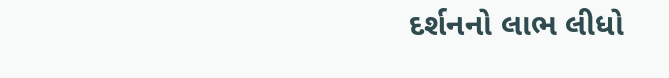દર્શનનો લાભ લીધો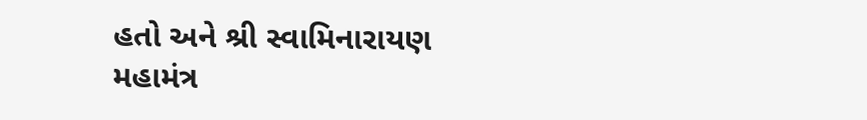હતો અને શ્રી સ્વામિનારાયણ મહામંત્ર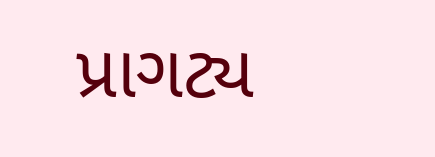પ્રાગટ્ય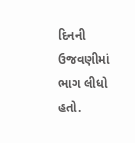દિનની ઉજવણીમાં ભાગ લીધો હતો.